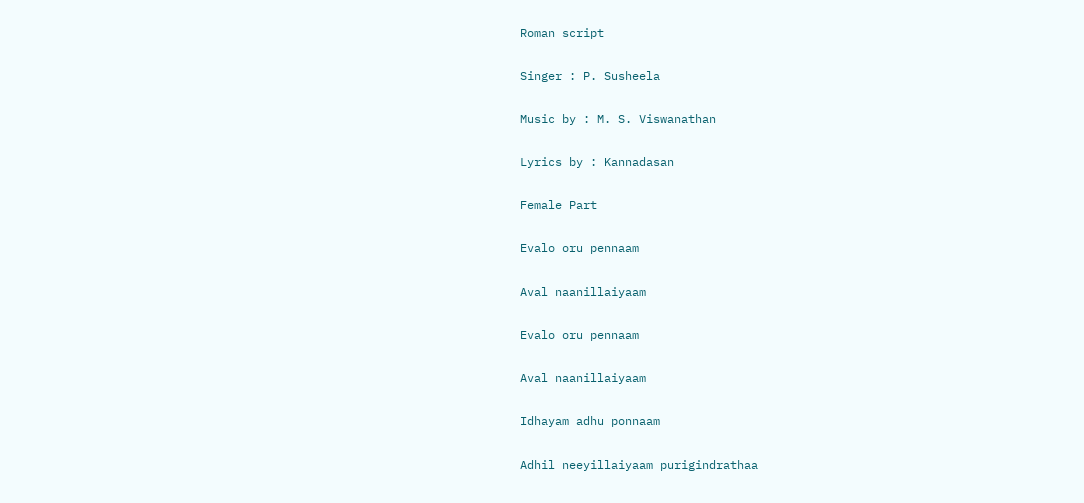Roman script

Singer : P. Susheela

Music by : M. S. Viswanathan

Lyrics by : Kannadasan

Female Part

Evalo oru pennaam

Aval naanillaiyaam

Evalo oru pennaam

Aval naanillaiyaam

Idhayam adhu ponnaam

Adhil neeyillaiyaam purigindrathaa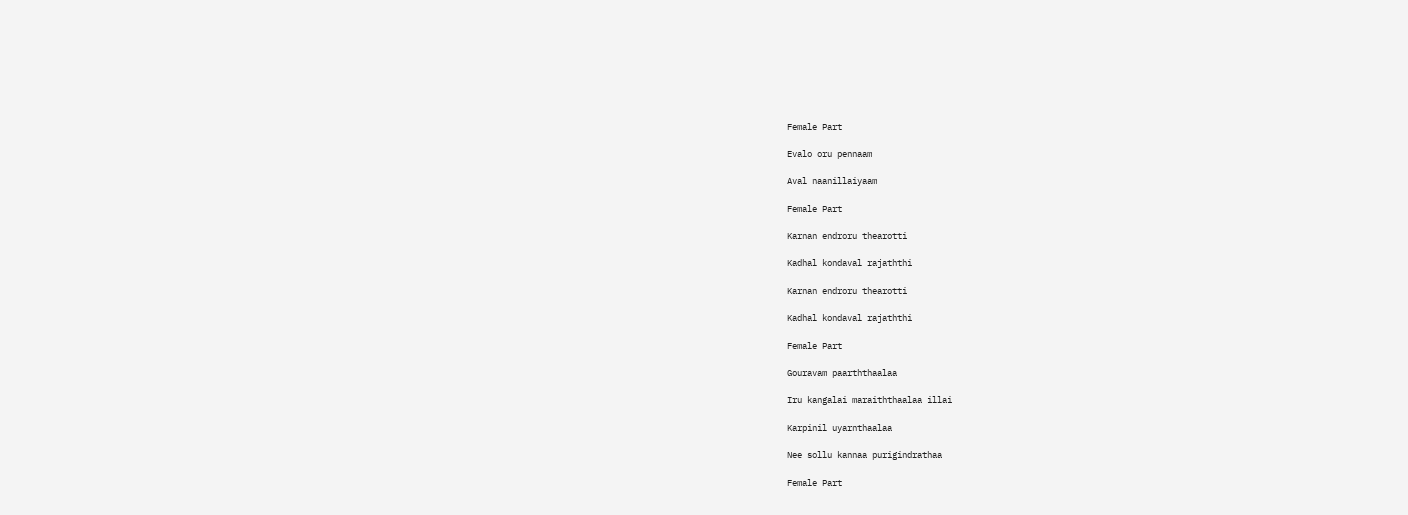Female Part

Evalo oru pennaam

Aval naanillaiyaam

Female Part

Karnan endroru thearotti

Kadhal kondaval rajaththi

Karnan endroru thearotti

Kadhal kondaval rajaththi

Female Part

Gouravam paarththaalaa

Iru kangalai maraiththaalaa illai

Karpinil uyarnthaalaa

Nee sollu kannaa purigindrathaa

Female Part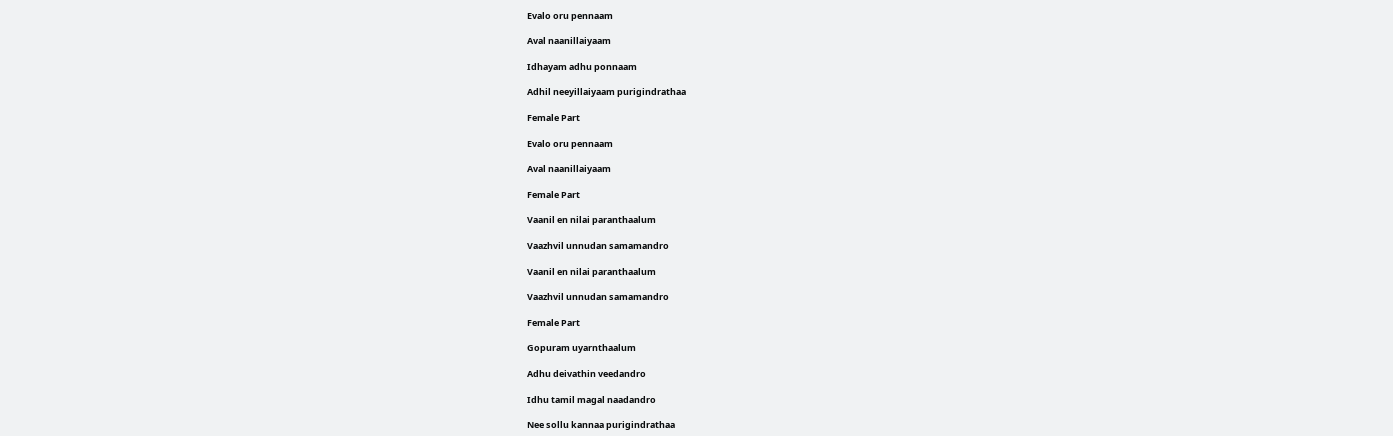Evalo oru pennaam

Aval naanillaiyaam

Idhayam adhu ponnaam

Adhil neeyillaiyaam purigindrathaa

Female Part

Evalo oru pennaam

Aval naanillaiyaam

Female Part

Vaanil en nilai paranthaalum

Vaazhvil unnudan samamandro

Vaanil en nilai paranthaalum

Vaazhvil unnudan samamandro

Female Part

Gopuram uyarnthaalum

Adhu deivathin veedandro

Idhu tamil magal naadandro

Nee sollu kannaa purigindrathaa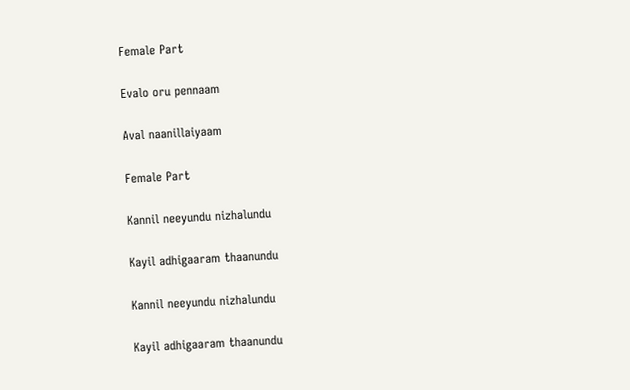Female Part

Evalo oru pennaam

Aval naanillaiyaam

Female Part

Kannil neeyundu nizhalundu

Kayil adhigaaram thaanundu

Kannil neeyundu nizhalundu

Kayil adhigaaram thaanundu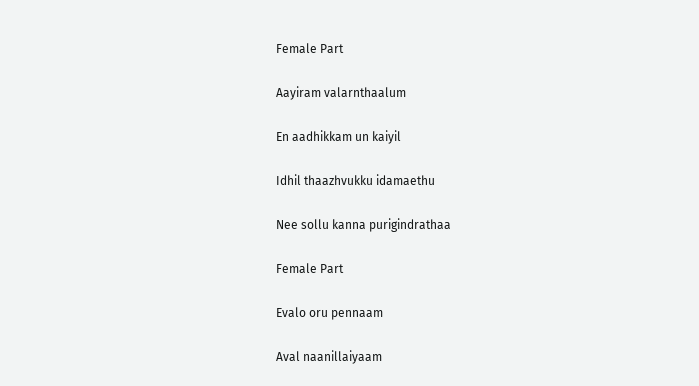Female Part

Aayiram valarnthaalum

En aadhikkam un kaiyil

Idhil thaazhvukku idamaethu

Nee sollu kanna purigindrathaa

Female Part

Evalo oru pennaam

Aval naanillaiyaam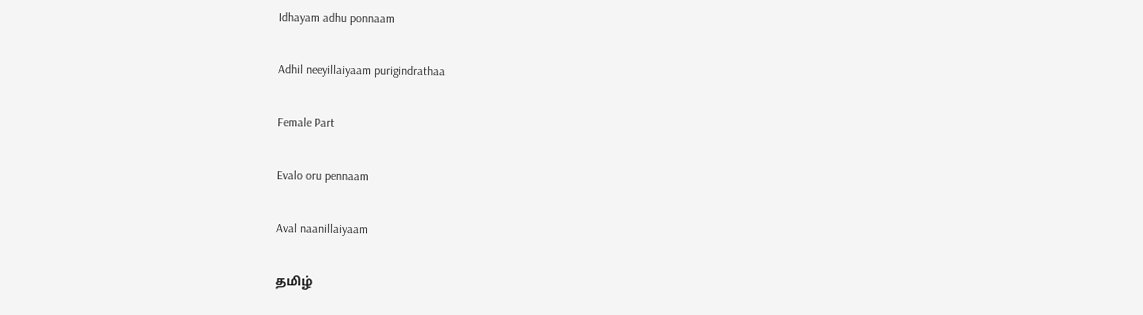Idhayam adhu ponnaam

Adhil neeyillaiyaam purigindrathaa

Female Part

Evalo oru pennaam

Aval naanillaiyaam

தமிழ்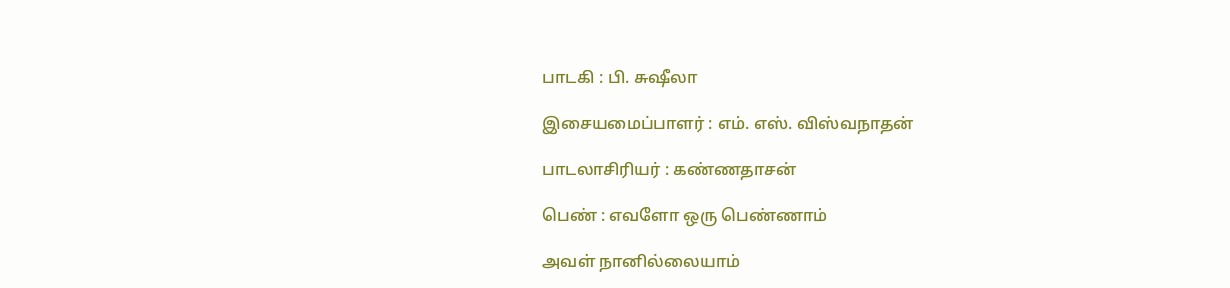பாடகி : பி. சுஷீலா

இசையமைப்பாளர் : எம். எஸ். விஸ்வநாதன்

பாடலாசிரியர் : கண்ணதாசன்

பெண் : எவளோ ஒரு பெண்ணாம்

அவள் நானில்லையாம்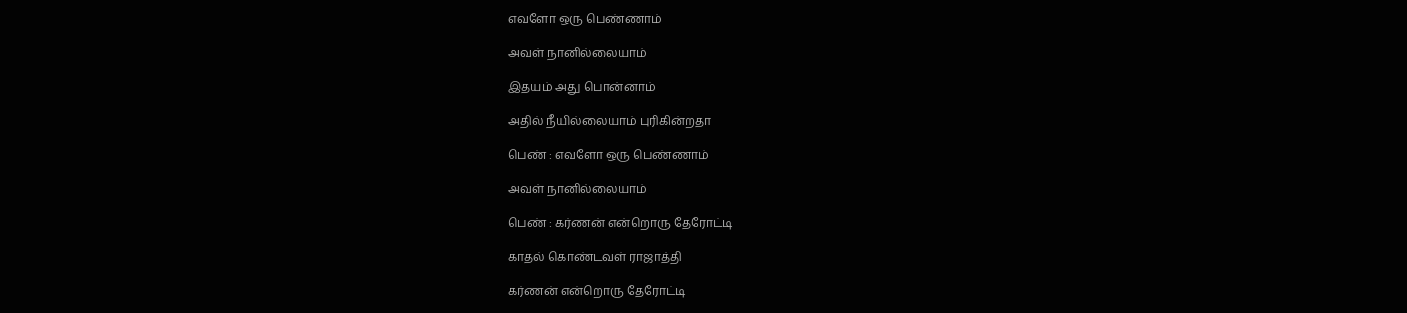எவளோ ஒரு பெண்ணாம்

அவள் நானில்லையாம்

இதயம் அது பொன்னாம்

அதில் நீயில்லையாம் புரிகின்றதா

பெண் : எவளோ ஒரு பெண்ணாம்

அவள் நானில்லையாம்

பெண் : கர்ணன் என்றொரு தேரோட்டி

காதல் கொண்டவள் ராஜாத்தி

கர்ணன் என்றொரு தேரோட்டி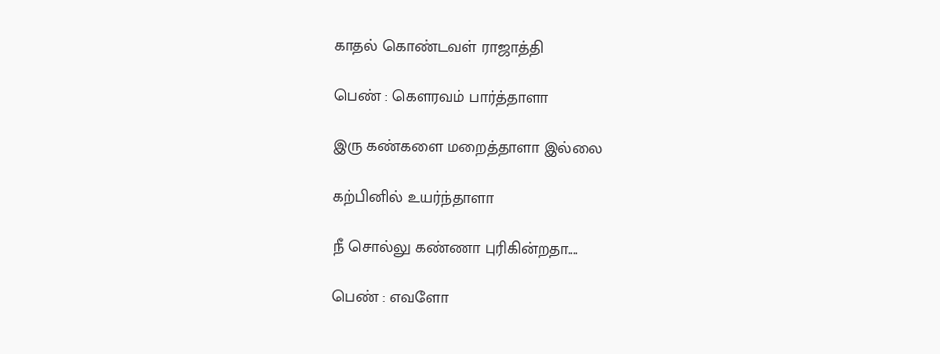காதல் கொண்டவள் ராஜாத்தி

பெண் : கௌரவம் பார்த்தாளா

இரு கண்களை மறைத்தாளா இல்லை

கற்பினில் உயர்ந்தாளா

நீ சொல்லு கண்ணா புரிகின்றதா....

பெண் : எவளோ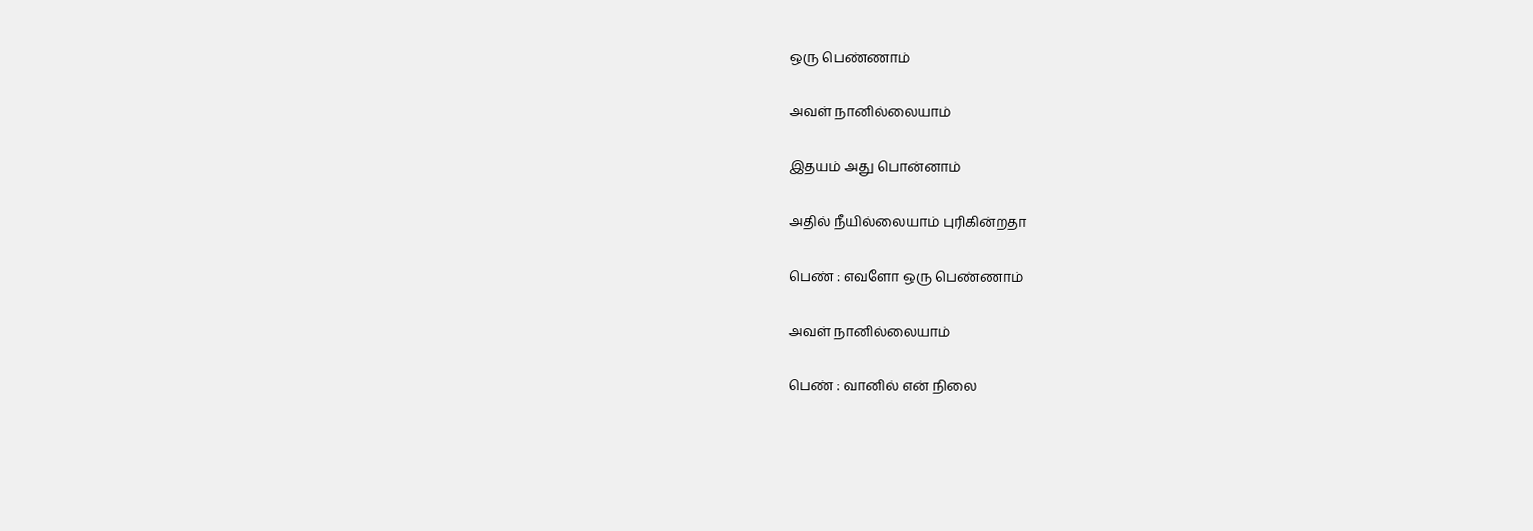ஒரு பெண்ணாம்

அவள் நானில்லையாம்

இதயம் அது பொன்னாம்

அதில் நீயில்லையாம் புரிகின்றதா

பெண் : எவளோ ஒரு பெண்ணாம்

அவள் நானில்லையாம்

பெண் : வானில் என் நிலை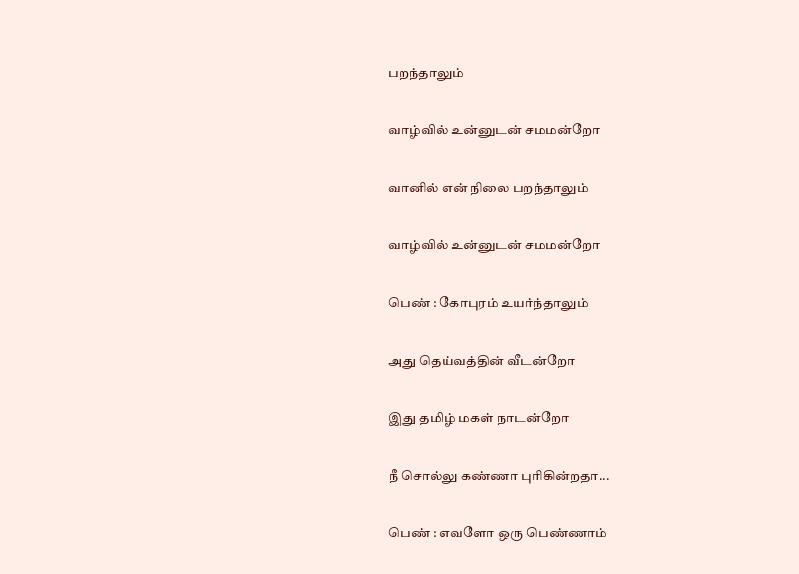பறந்தாலும்

வாழ்வில் உன்னுடன் சமமன்றோ

வானில் என் நிலை பறந்தாலும்

வாழ்வில் உன்னுடன் சமமன்றோ

பெண் : கோபுரம் உயர்ந்தாலும்

அது தெய்வத்தின் வீடன்றோ

இது தமிழ் மகள் நாடன்றோ

நீ சொல்லு கண்ணா புரிகின்றதா...

பெண் : எவளோ ஒரு பெண்ணாம்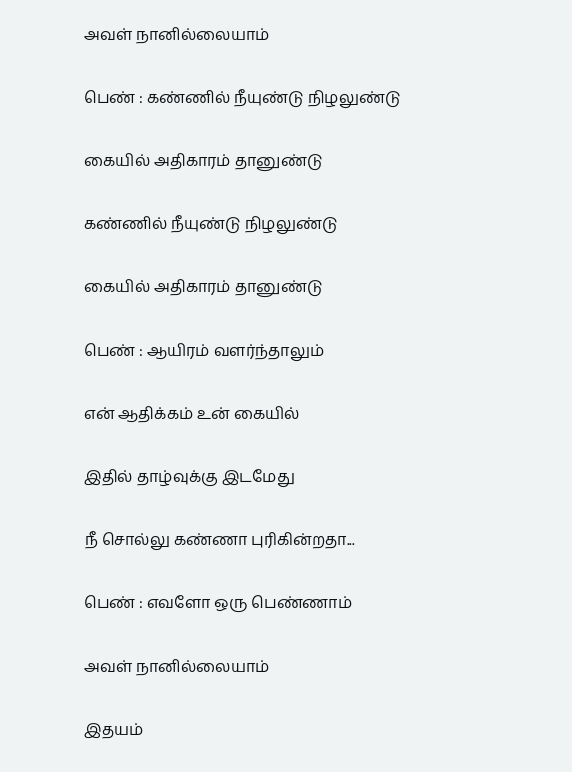அவள் நானில்லையாம்

பெண் : கண்ணில் நீயுண்டு நிழலுண்டு

கையில் அதிகாரம் தானுண்டு

கண்ணில் நீயுண்டு நிழலுண்டு

கையில் அதிகாரம் தானுண்டு

பெண் : ஆயிரம் வளர்ந்தாலும்

என் ஆதிக்கம் உன் கையில்

இதில் தாழ்வுக்கு இடமேது

நீ சொல்லு கண்ணா புரிகின்றதா...

பெண் : எவளோ ஒரு பெண்ணாம்

அவள் நானில்லையாம்

இதயம்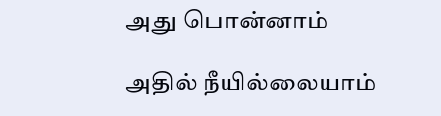அது பொன்னாம்

அதில் நீயில்லையாம்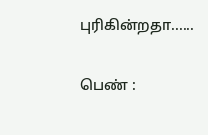புரிகின்றதா......

பெண் :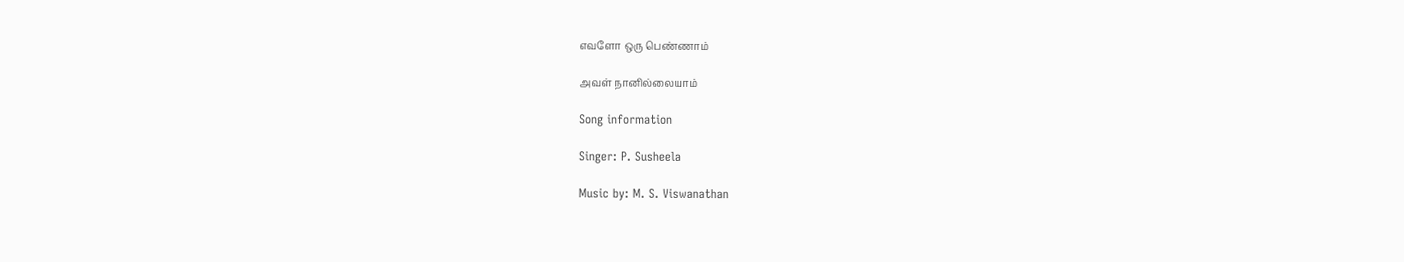எவளோ ஒரு பெண்ணாம்

அவள் நானில்லையாம்

Song information

Singer: P. Susheela

Music by: M. S. Viswanathan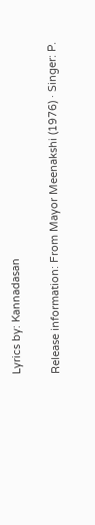Lyrics by: Kannadasan

Release information: From Mayor Meenakshi (1976) · Singer: P.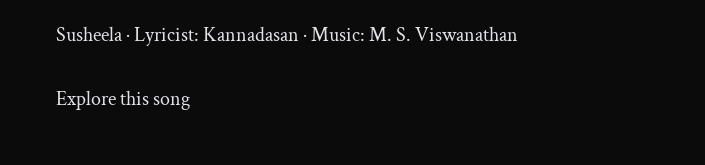Susheela · Lyricist: Kannadasan · Music: M. S. Viswanathan

Explore this song